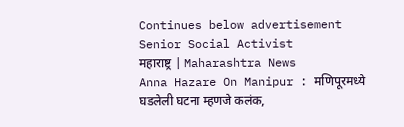Continues below advertisement
Senior Social Activist
महाराष्ट्र | Maharashtra News
Anna Hazare On Manipur : मणिपूरमध्ये घडलेली घटना म्हणजे कलंक,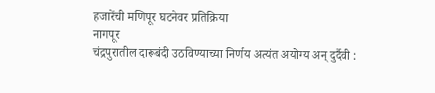हजारेंची मणिपूर घटनेवर प्रतिक्रिया
नागपूर
चंद्रपुरातील दारूबंदी उठविण्याच्या निर्णय अत्यंत अयोग्य अन् दुर्दैवी :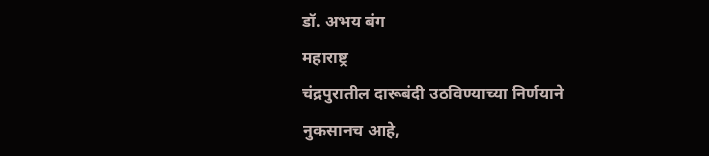डॉ. अभय बंग
महाराष्ट्र
चंद्रपुरातील दारूबंदी उठविण्याच्या निर्णयाने नुकसानच आहे,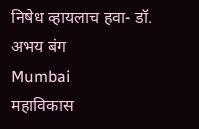निषेध व्हायलाच हवा- डॉ. अभय बंग
Mumbai
महाविकास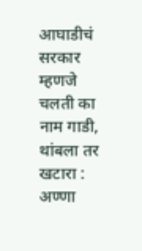आघाडीचं सरकार म्हणजे चलती का नाम गाडी, थांबला तर खटारा : अण्णा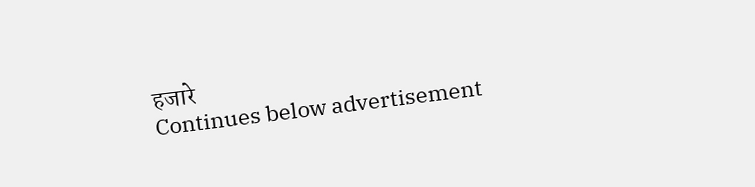हजारे
Continues below advertisement